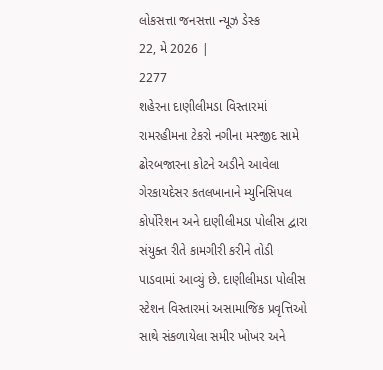લોકસત્તા જનસત્તા ન્યૂઝ ડેસ્ક
22, મે 2026 |
2277
શહેરના દાણીલીમડા વિસ્તારમાં રામરહીમના ટેકરો નગીના મસ્જીદ સામે ઢોરબજારના કોટને અડીને આવેલા ગેરકાયદેસર કતલખાનાને મ્યુનિસિપલ કોર્પોરેશન અને દાણીલીમડા પોલીસ દ્વારા સંયુક્ત રીતે કામગીરી કરીને તોડી પાડવામાં આવ્યું છે. દાણીલીમડા પોલીસ સ્ટેશન વિસ્તારમાં અસામાજિક પ્રવૃત્તિઓ સાથે સંકળાયેલા સમીર ખોખર અને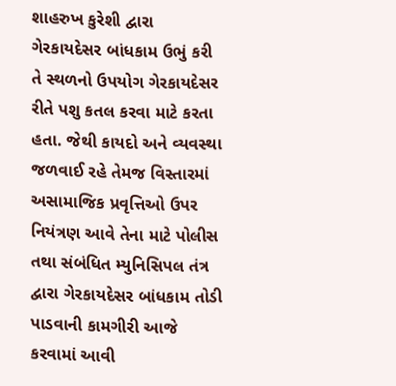શાહરુખ કુરેશી દ્વારા ગેરકાયદેસર બાંધકામ ઉભું કરી તે સ્થળનો ઉપયોગ ગેરકાયદેસર રીતે પશુ કતલ કરવા માટે કરતા હતા. જેથી કાયદો અને વ્યવસ્થા જળવાઈ રહે તેમજ વિસ્તારમાં અસામાજિક પ્રવૃત્તિઓ ઉપર નિયંત્રણ આવે તેના માટે પોલીસ તથા સંબંધિત મ્યુનિસિપલ તંત્ર દ્વારા ગેરકાયદેસર બાંધકામ તોડી પાડવાની કામગીરી આજે કરવામાં આવી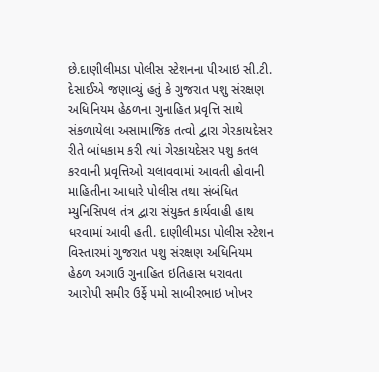છે.દાણીલીમડા પોલીસ સ્ટેશનના પીઆઇ સી.ટી. દેસાઈએ જણાવ્યું હતું કે ગુજરાત પશુ સંરક્ષણ અધિનિયમ હેઠળના ગુનાહિત પ્રવૃત્તિ સાથે સંકળાયેલા અસામાજિક તત્વો દ્વારા ગેરકાયદેસર રીતે બાંધકામ કરી ત્યાં ગેરકાયદેસર પશુ કતલ કરવાની પ્રવૃત્તિઓ ચલાવવામાં આવતી હોવાની માહિતીના આધારે પોલીસ તથા સંબંધિત મ્યુનિસિપલ તંત્ર દ્વારા સંયુક્ત કાર્યવાહી હાથ ધરવામાં આવી હતી. દાણીલીમડા પોલીસ સ્ટેશન વિસ્તારમાં ગુજરાત પશુ સંરક્ષણ અધિનિયમ હેઠળ અગાઉ ગુનાહિત ઇતિહાસ ધરાવતા આરોપી સમીર ઉર્ફે ૫મો સાબીરભાઇ ખોખર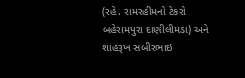(રહે. રામરહીમનો ટેકરો બહેરામપુરા દાણીલીમડા) અને શાહરૂખ સબીરભાઇ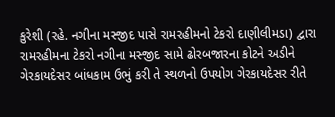કુરેશી (રહે. નગીના મસ્જીદ પાસે રામરહીમનો ટેકરો દાણીલીમડા) દ્વારા રામરહીમના ટેકરો નગીના મસ્જીદ સામે ઢોરબજારના કોટને અડીને ગેરકાયદેસર બાંધકામ ઉભું કરી તે સ્થળનો ઉપયોગ ગેરકાયદેસર રીતે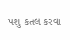પશુ કતલ કરવા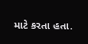માટે કરતા હતા.